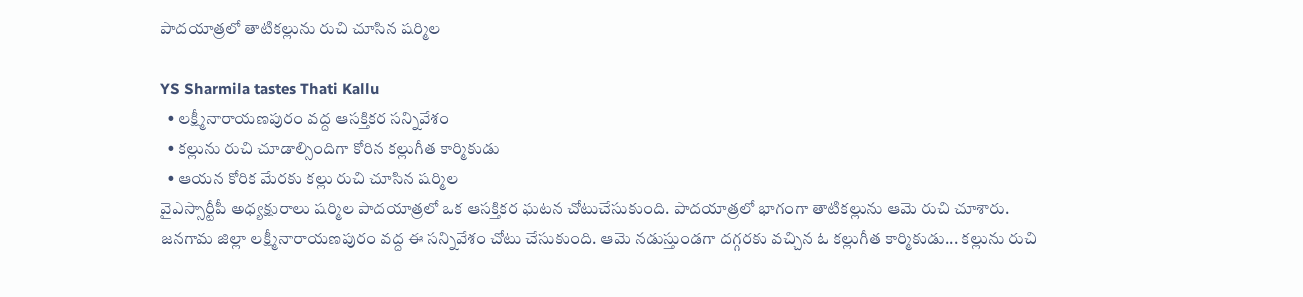పాదయాత్రలో తాటికల్లును రుచి చూసిన షర్మిల

YS Sharmila tastes Thati Kallu
  • లక్ష్మీనారాయణపురం వద్ద ఆసక్తికర సన్నివేశం
  • కల్లును రుచి చూడాల్సిందిగా కోరిన కల్లుగీత కార్మికుడు
  • ఆయన కోరిక మేరకు కల్లు రుచి చూసిన షర్మిల
వైఎస్సార్టీపీ అధ్యక్షురాలు షర్మిల పాదయాత్రలో ఒక ఆసక్తికర ఘటన చోటుచేసుకుంది. పాదయాత్రలో భాగంగా తాటికల్లును ఆమె రుచి చూశారు. జనగామ జిల్లా లక్ష్మీనారాయణపురం వద్ద ఈ సన్నివేశం చోటు చేసుకుంది. ఆమె నడుస్తుండగా దగ్గరకు వచ్చిన ఓ కల్లుగీత కార్మికుడు... కల్లును రుచి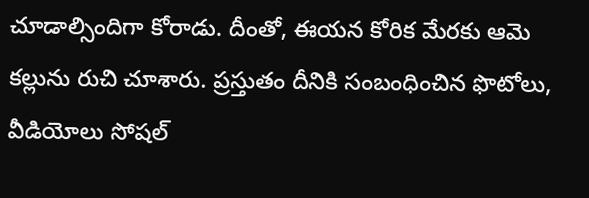చూడాల్సిందిగా కోరాడు. దీంతో, ఈయన కోరిక మేరకు ఆమె కల్లును రుచి చూశారు. ప్రస్తుతం దీనికి సంబంధించిన ఫొటోలు, వీడియోలు సోషల్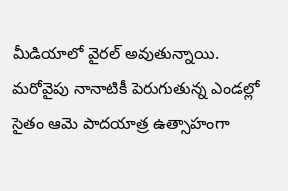మీడియాలో వైరల్ అవుతున్నాయి. మరోవైపు నానాటికీ పెరుగుతున్న ఎండల్లో సైతం ఆమె పాదయాత్ర ఉత్సాహంగా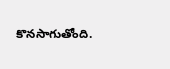కొనసాగుతోంది.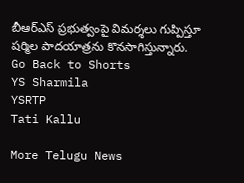బీఆర్ఎస్ ప్రభుత్వంపై విమర్శలు గుప్పిస్తూ షర్మిల పాదయాత్రను కొనసాగిస్తున్నారు.
Go Back to Shorts
YS Sharmila
YSRTP
Tati Kallu

More Telugu News